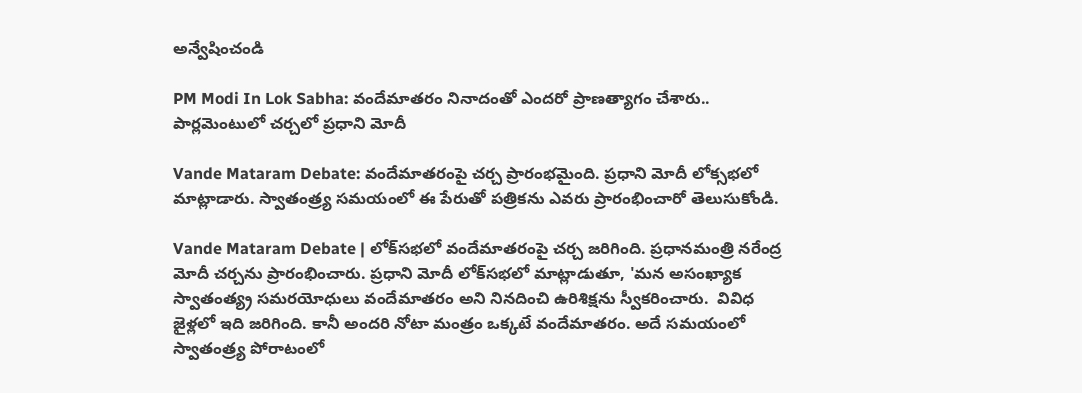అన్వేషించండి

PM Modi In Lok Sabha: వందేమాతరం నినాదంతో ఎందరో ప్రాణత్యాగం చేశారు.. పార్లమెంటులో చర్చలో ప్రధాని మోదీ

Vande Mataram Debate: వందేమాతరంపై చర్చ ప్రారంభమైంది. ప్రధాని మోదీ లోక్సభలో మాట్లాడారు. స్వాతంత్ర్య సమయంలో ఈ పేరుతో పత్రికను ఎవరు ప్రారంభించారో తెలుసుకోండి.

Vande Mataram Debate | లోక్‌సభలో వందేమాతరంపై చర్చ జరిగింది. ప్రధానమంత్రి నరేంద్ర మోదీ చర్చను ప్రారంభించారు. ప్రధాని మోదీ లోక్‌సభలో మాట్లాడుతూ, 'మన అసంఖ్యాక స్వాతంత్య్ర సమరయోధులు వందేమాతరం అని నినదించి ఉరిశిక్షను స్వీకరించారు.  వివిధ జైళ్లలో ఇది జరిగింది. కానీ అందరి నోటా మంత్రం ఒక్కటే వందేమాతరం. అదే సమయంలో స్వాతంత్ర్య పోరాటంలో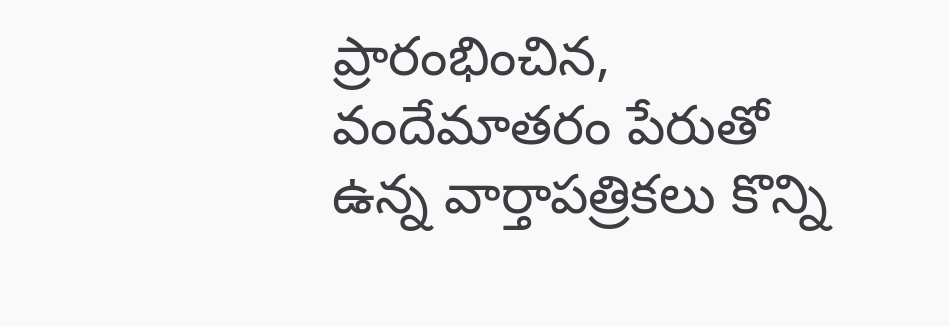ప్రారంభించిన,  వందేమాతరం పేరుతో ఉన్న వార్తాపత్రికలు కొన్ని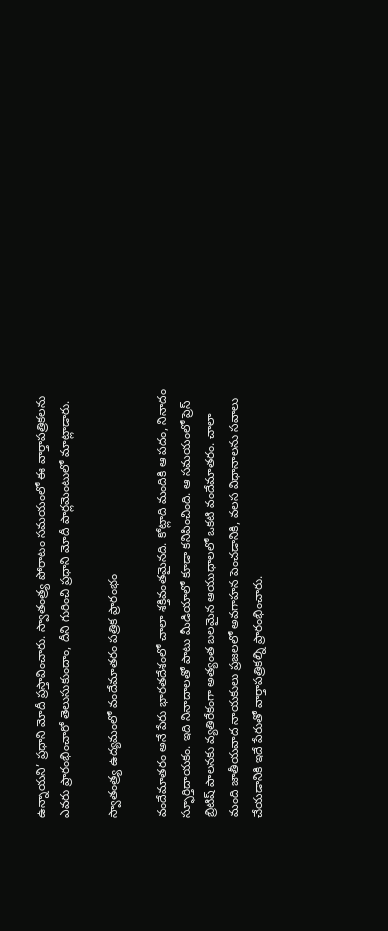ఉన్నాయని’ ప్రధాని మోదీ ప్రస్తావించారు. స్వాతంత్ర్య పోరాటం సమయంలో ఈ వార్తాపత్రికలను ఎవరు ప్రారంభించారో తెలుసుకుందాం, దీని గురించి ప్రధాని మోదీ పార్లమెంటులో మాట్లాడారు.

స్వాతంత్ర్య ఉద్యమంలో వందేమాతరం పత్రిక ప్రారంభం

వందేమాతరం అనే పేరు భారతదేశంలో చాలా శక్తివంతమైనది. కోట్లాది మందికి ఆ పదం, నినాదం స్ఫూర్తిదాయకం. ఇది నినాదాలతో పాటు మీడియాలో కూడా కనిపించింది. ఆ సమయంలో ప్రెస్ బ్రిటిష్ పాలనకు వ్యతిరేకంగా అత్యంత బలమైన ఆయుధాలలో ఒకటి వందేమాతరం. చాలా మంది జాతీయవాద నాయకులు ప్రజలలో అవగాహన పెంచడానికి, వలస విధానాలను సవాలు చేయడానికి ఇదే పేరుతో వార్తాపత్రికల్ని ప్రారంభించారు.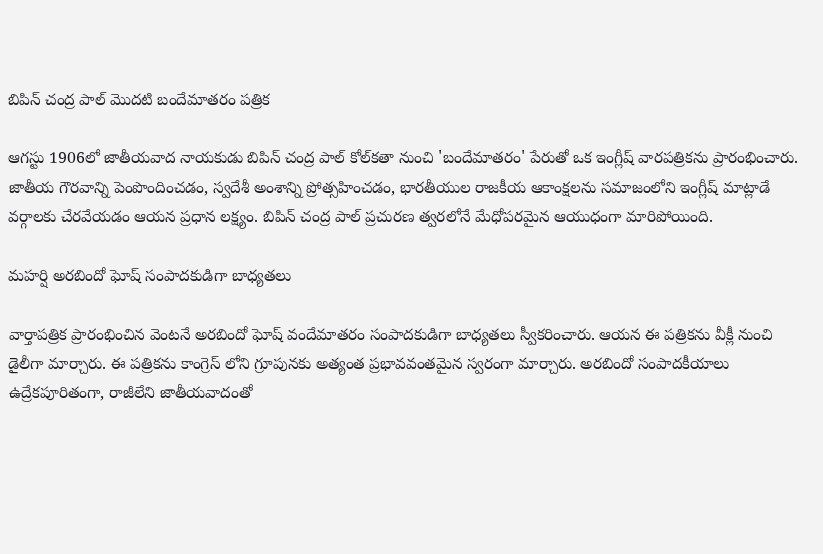బిపిన్ చంద్ర పాల్ మొదటి బందేమాతరం పత్రిక

ఆగస్టు 1906లో జాతీయవాద నాయకుడు బిపిన్ చంద్ర పాల్ కోల్‌కతా నుంచి 'బందేమాతరం' పేరుతో ఒక ఇంగ్లీష్ వారపత్రికను ప్రారంభించారు. జాతీయ గౌరవాన్ని పెంపొందించడం, స్వదేశీ అంశాన్ని ప్రోత్సహించడం, భారతీయుల రాజకీయ ఆకాంక్షలను సమాజంలోని ఇంగ్లీష్ మాట్లాడే వర్గాలకు చేరవేయడం ఆయన ప్రధాన లక్ష్యం. బిపిన్ చంద్ర పాల్ ప్రచురణ త్వరలోనే మేధోపరమైన ఆయుధంగా మారిపోయింది.

మహర్షి అరబిందో ఘోష్ సంపాదకుడిగా బాధ్యతలు

వార్తాపత్రిక ప్రారంభించిన వెంటనే అరబిందో ఘోష్ వందేమాతరం సంపాదకుడిగా బాధ్యతలు స్వీకరించారు. ఆయన ఈ పత్రికను వీక్లీ నుంచి డైలీగా మార్చారు. ఈ పత్రికను కాంగ్రెస్ లోని గ్రూపునకు అత్యంత ప్రభావవంతమైన స్వరంగా మార్చారు. అరబిందో సంపాదకీయాలు ఉద్రేకపూరితంగా, రాజీలేని జాతీయవాదంతో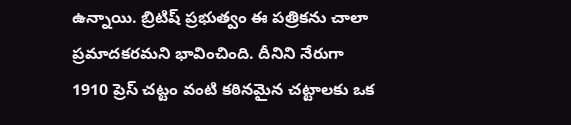ఉన్నాయి. బ్రిటిష్ ప్రభుత్వం ఈ పత్రికను చాలా ప్రమాదకరమని భావించింది. దీనిని నేరుగా 1910 ప్రెస్ చట్టం వంటి కఠినమైన చట్టాలకు ఒక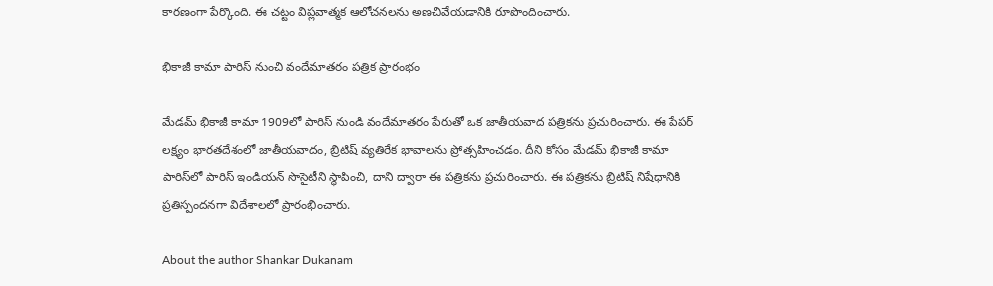కారణంగా పేర్కొంది. ఈ చట్టం విప్లవాత్మక ఆలోచనలను అణచివేయడానికి రూపొందించారు.

భికాజీ కామా పారిస్ నుంచి వందేమాతరం పత్రిక ప్రారంభం

మేడమ్ భికాజీ కామా 1909లో పారిస్ నుండి వందేమాతరం పేరుతో ఒక జాతీయవాద పత్రికను ప్రచురించారు. ఈ పేపర్ లక్ష్యం భారతదేశంలో జాతీయవాదం, బ్రిటిష్ వ్యతిరేక భావాలను ప్రోత్సహించడం. దీని కోసం మేడమ్ భికాజీ కామా పారిస్‌లో పారిస్ ఇండియన్ సొసైటీని స్థాపించి, దాని ద్వారా ఈ పత్రికను ప్రచురించారు. ఈ పత్రికను బ్రిటిష్ నిషేధానికి ప్రతిస్పందనగా విదేశాలలో ప్రారంభించారు.

About the author Shankar Dukanam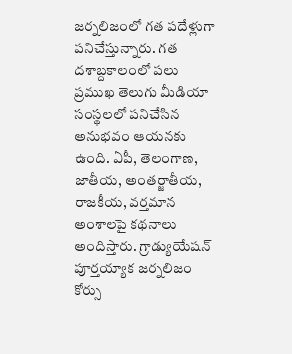జర్నలిజంలో గత పదేళ్లుగా పనిచేస్తున్నారు. గత దశాబ్దకాలంలో పలు ప్రముఖ తెలుగు మీడియా సంస్థలలో పనిచేసిన అనుభవం ఆయనకు ఉంది. ఏపీ, తెలంగాణ, జాతీయ, అంతర్జాతీయ, రాజకీయ, వర్తమాన అంశాలపై కథనాలు అందిస్తారు. గ్రాడ్యుయేషన్ పూర్తయ్యాక జర్నలిజం కోర్సు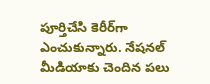పూర్తిచేసి కెరీర్‌గా ఎంచుకున్నారు. నేషనల్ మీడియాకు చెందిన పలు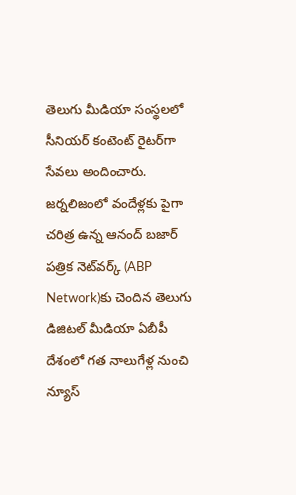తెలుగు మీడియా సంస్థలలో సీనియర్ కంటెంట్ రైటర్‌గా సేవలు అందించారు. జర్నలిజంలో వందేళ్లకు పైగా చరిత్ర ఉన్న ఆనంద్ బజార్ పత్రిక నెట్‌వర్క్ (ABP Network)కు చెందిన తెలుగు డిజిటల్ మీడియా ఏబీపీ దేశంలో గత నాలుగేళ్ల నుంచి న్యూస్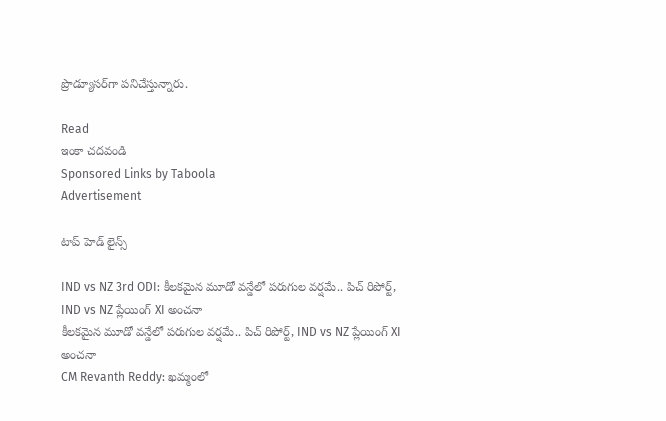ప్రొడ్యూసర్‌గా పనిచేస్తున్నారు.

Read
ఇంకా చదవండి
Sponsored Links by Taboola
Advertisement

టాప్ హెడ్ లైన్స్

IND vs NZ 3rd ODI: కీలకమైన మూడో వన్డేలో పరుగుల వర్షమే.. పిచ్ రిపోర్ట్, IND vs NZ ప్లేయింగ్ XI అంచనా
కీలకమైన మూడో వన్డేలో పరుగుల వర్షమే.. పిచ్ రిపోర్ట్, IND vs NZ ప్లేయింగ్ XI అంచనా
CM Revanth Reddy: ఖమ్మంలో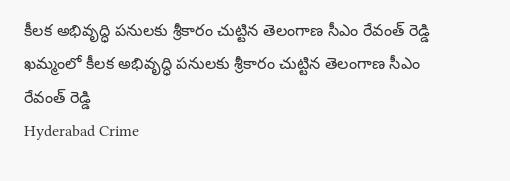కీలక అభివృద్ధి పనులకు శ్రీకారం చుట్టిన తెలంగాణ సీఎం రేవంత్ రెడ్డి
ఖమ్మంలో కీలక అభివృద్ధి పనులకు శ్రీకారం చుట్టిన తెలంగాణ సీఎం రేవంత్ రెడ్డి
Hyderabad Crime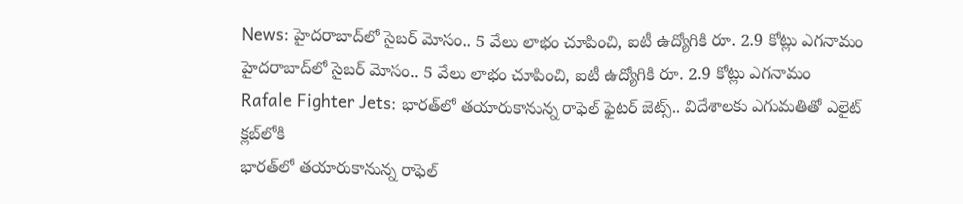News: హైదరాబాద్‌లో సైబర్ మోసం.. 5 వేలు లాభం చూపించి, ఐటీ ఉద్యోగికి రూ. 2.9 కోట్లు ఎగనామం
హైదరాబాద్‌లో సైబర్ మోసం.. 5 వేలు లాభం చూపించి, ఐటీ ఉద్యోగికి రూ. 2.9 కోట్లు ఎగనామం
Rafale Fighter Jets: భారత్‌లో తయారుకానున్న రాఫెల్ ఫైటర్ జెట్స్.. విదేశాలకు ఎగుమతితో ఎలైట్ క్లబ్‌లోకి
భారత్‌లో తయారుకానున్న రాఫెల్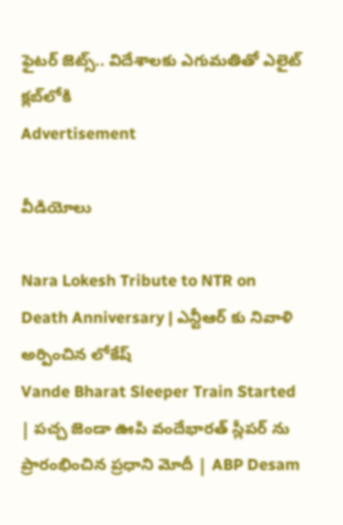ఫైటర్ జెట్స్.. విదేశాలకు ఎగుమతితో ఎలైట్ క్లబ్‌లోకి
Advertisement

వీడియోలు

Nara Lokesh Tribute to NTR on Death Anniversary | ఎన్టీఆర్ కు నివాళి అర్పించిన లోకేష్
Vande Bharat Sleeper Train Started | పచ్చ జెండా ఊపి వందేభారత్ స్లీపర్ ను ప్రారంభించిన ప్రధాని మోదీ | ABP Desam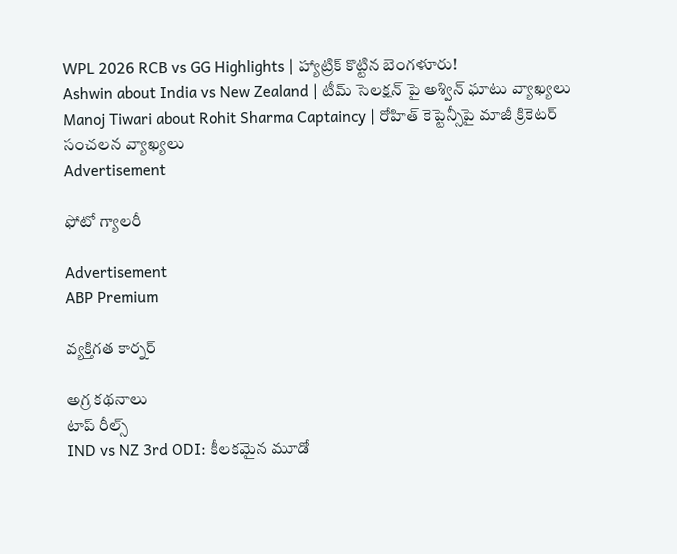WPL 2026 RCB vs GG Highlights | హ్యాట్రిక్ కొట్టిన బెంగళూరు!
Ashwin about India vs New Zealand | టీమ్ సెలక్షన్ పై అశ్విన్ ఘాటు వ్యాఖ్యలు
Manoj Tiwari about Rohit Sharma Captaincy | రోహిత్ కెప్టెన్సీపై మాజీ క్రికెటర్ సంచలన వ్యాఖ్యలు
Advertisement

ఫోటో గ్యాలరీ

Advertisement
ABP Premium

వ్యక్తిగత కార్నర్

అగ్ర కథనాలు
టాప్ రీల్స్
IND vs NZ 3rd ODI: కీలకమైన మూడో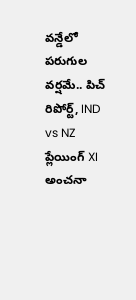వన్డేలో పరుగుల వర్షమే.. పిచ్ రిపోర్ట్, IND vs NZ ప్లేయింగ్ XI అంచనా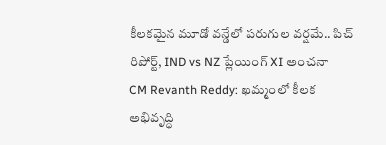కీలకమైన మూడో వన్డేలో పరుగుల వర్షమే.. పిచ్ రిపోర్ట్, IND vs NZ ప్లేయింగ్ XI అంచనా
CM Revanth Reddy: ఖమ్మంలో కీలక అభివృద్ధి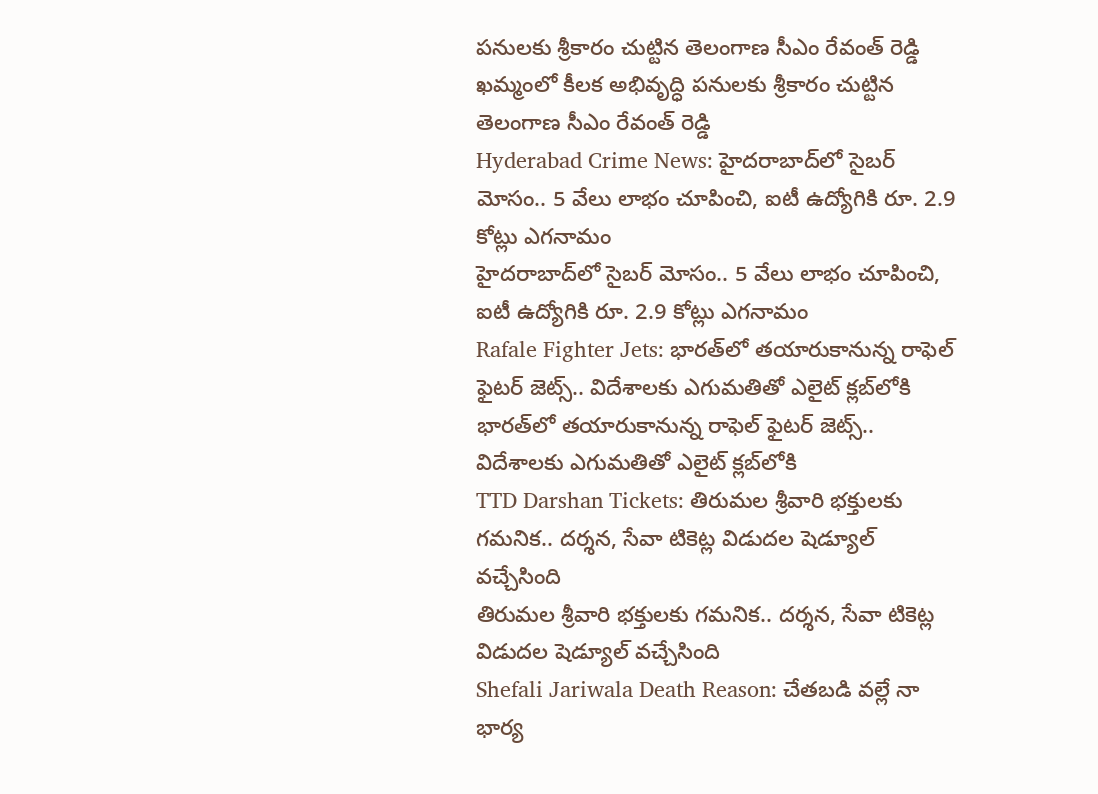పనులకు శ్రీకారం చుట్టిన తెలంగాణ సీఎం రేవంత్ రెడ్డి
ఖమ్మంలో కీలక అభివృద్ధి పనులకు శ్రీకారం చుట్టిన తెలంగాణ సీఎం రేవంత్ రెడ్డి
Hyderabad Crime News: హైదరాబాద్‌లో సైబర్ మోసం.. 5 వేలు లాభం చూపించి, ఐటీ ఉద్యోగికి రూ. 2.9 కోట్లు ఎగనామం
హైదరాబాద్‌లో సైబర్ మోసం.. 5 వేలు లాభం చూపించి, ఐటీ ఉద్యోగికి రూ. 2.9 కోట్లు ఎగనామం
Rafale Fighter Jets: భారత్‌లో తయారుకానున్న రాఫెల్ ఫైటర్ జెట్స్.. విదేశాలకు ఎగుమతితో ఎలైట్ క్లబ్‌లోకి
భారత్‌లో తయారుకానున్న రాఫెల్ ఫైటర్ జెట్స్.. విదేశాలకు ఎగుమతితో ఎలైట్ క్లబ్‌లోకి
TTD Darshan Tickets: తిరుమల శ్రీవారి భక్తులకు గమనిక.. దర్శన, సేవా టికెట్ల విడుదల షెడ్యూల్ వచ్చేసింది
తిరుమల శ్రీవారి భక్తులకు గమనిక.. దర్శన, సేవా టికెట్ల విడుదల షెడ్యూల్ వచ్చేసింది
Shefali Jariwala Death Reason: చేతబడి వల్లే నా భార్య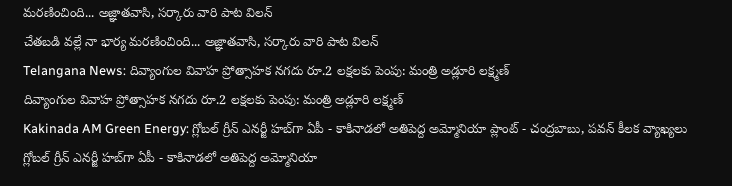మరణించింది... అజ్ఞాతవాసి, సర్కారు వారి పాట విలన్
చేతబడి వల్లే నా భార్య మరణించింది... అజ్ఞాతవాసి, సర్కారు వారి పాట విలన్
Telangana News: దివ్యాంగుల వివాహ ప్రోత్సాహక నగదు రూ.2 లక్షలకు పెంపు: మంత్రి అడ్లూరి లక్ష్మణ్
దివ్యాంగుల వివాహ ప్రోత్సాహక నగదు రూ.2 లక్షలకు పెంపు: మంత్రి అడ్లూరి లక్ష్మణ్
Kakinada AM Green Energy: గ్లోబల్ గ్రీన్ ఎనర్జీ హబ్‌గా ఏపీ - కాకినాడలో అతిపెద్ద అమ్మోనియా ప్లాంట్‌ - చంద్రబాబు, పవన్ కీలక వ్యాఖ్యలు
గ్లోబల్ గ్రీన్ ఎనర్జీ హబ్‌గా ఏపీ - కాకినాడలో అతిపెద్ద అమ్మోనియా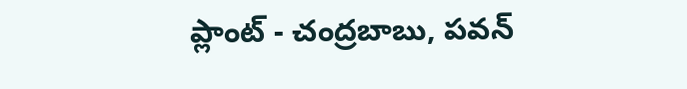ప్లాంట్‌ - చంద్రబాబు, పవన్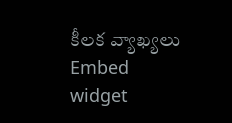కీలక వ్యాఖ్యలు
Embed widget